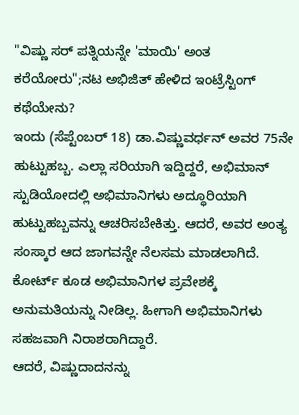"ವಿಷ್ಣು ಸರ್ ಪತ್ನಿಯನ್ನೇ 'ಮಾಯಿ' ಅಂತ ಕರೆಯೋರು";ನಟ ಅಭಿಜಿತ್ ಹೇಳಿದ ಇಂಟ್ರೆಸ್ಟಿಂಗ್ ಕಥೆಯೇನು?
ಇಂದು (ಸೆಪ್ಟೆಂಬರ್ 18) ಡಾ.ವಿಷ್ಣುವರ್ಧನ್ ಅವರ 75ನೇ ಹುಟ್ಟುಹಬ್ಬ. ಎಲ್ಲಾ ಸರಿಯಾಗಿ ಇದ್ದಿದ್ದರೆ, ಅಭಿಮಾನ್ ಸ್ಟುಡಿಯೋದಲ್ಲಿ ಅಭಿಮಾನಿಗಳು ಅದ್ಧೂರಿಯಾಗಿ ಹುಟ್ಟುಹಬ್ಬವನ್ನು ಆಚರಿಸಬೇಕಿತ್ತು. ಆದರೆ, ಅವರ ಅಂತ್ಯ ಸಂಸ್ಕಾರ ಆದ ಜಾಗವನ್ನೇ ನೆಲಸಮ ಮಾಡಲಾಗಿದೆ. ಕೋರ್ಟ್ ಕೂಡ ಅಭಿಮಾನಿಗಳ ಪ್ರವೇಶಕ್ಕೆ ಅನುಮತಿಯನ್ನು ನೀಡಿಲ್ಲ. ಹೀಗಾಗಿ ಅಭಿಮಾನಿಗಳು ಸಹಜವಾಗಿ ನಿರಾಶರಾಗಿದ್ದಾರೆ.
ಆದರೆ, ವಿಷ್ಣುದಾದನನ್ನು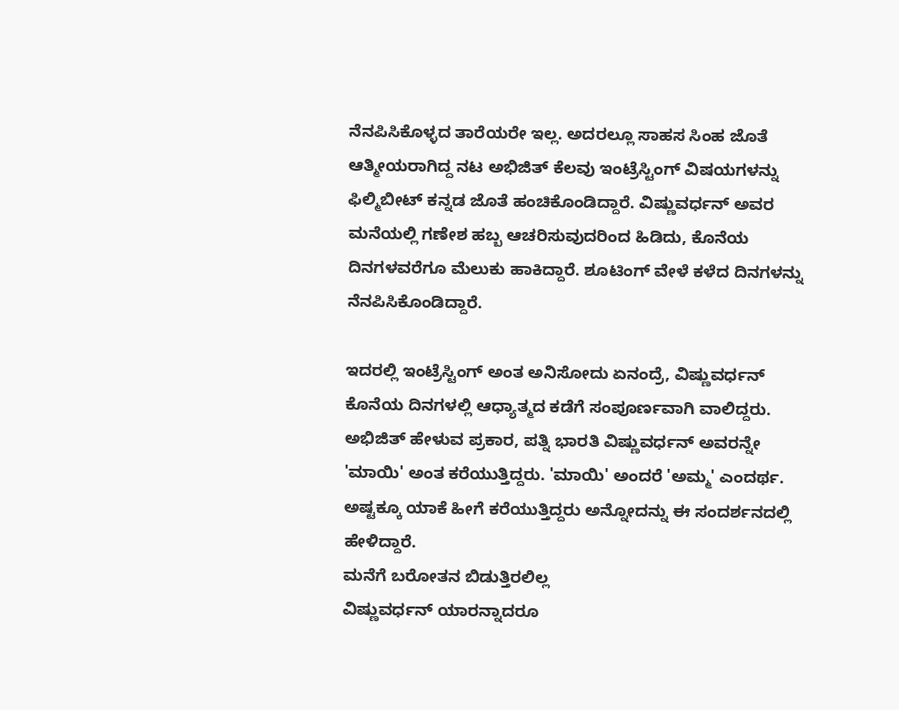ನೆನಪಿಸಿಕೊಳ್ಳದ ತಾರೆಯರೇ ಇಲ್ಲ. ಅದರಲ್ಲೂ ಸಾಹಸ ಸಿಂಹ ಜೊತೆ ಆತ್ಮೀಯರಾಗಿದ್ದ ನಟ ಅಭಿಜಿತ್ ಕೆಲವು ಇಂಟ್ರೆಸ್ಟಿಂಗ್ ವಿಷಯಗಳನ್ನು ಫಿಲ್ಮಿಬೀಟ್ ಕನ್ನಡ ಜೊತೆ ಹಂಚಿಕೊಂಡಿದ್ದಾರೆ. ವಿಷ್ಣುವರ್ಧನ್ ಅವರ ಮನೆಯಲ್ಲಿ ಗಣೇಶ ಹಬ್ಬ ಆಚರಿಸುವುದರಿಂದ ಹಿಡಿದು, ಕೊನೆಯ ದಿನಗಳವರೆಗೂ ಮೆಲುಕು ಹಾಕಿದ್ದಾರೆ. ಶೂಟಿಂಗ್ ವೇಳೆ ಕಳೆದ ದಿನಗಳನ್ನು ನೆನಪಿಸಿಕೊಂಡಿದ್ದಾರೆ.

ಇದರಲ್ಲಿ ಇಂಟ್ರೆಸ್ಟಿಂಗ್ ಅಂತ ಅನಿಸೋದು ಏನಂದ್ರೆ, ವಿಷ್ಣುವರ್ಧನ್ ಕೊನೆಯ ದಿನಗಳಲ್ಲಿ ಆಧ್ಯಾತ್ಮದ ಕಡೆಗೆ ಸಂಪೂರ್ಣವಾಗಿ ವಾಲಿದ್ದರು. ಅಭಿಜಿತ್ ಹೇಳುವ ಪ್ರಕಾರ, ಪತ್ನಿ ಭಾರತಿ ವಿಷ್ಣುವರ್ಧನ್ ಅವರನ್ನೇ 'ಮಾಯಿ' ಅಂತ ಕರೆಯುತ್ತಿದ್ದರು. 'ಮಾಯಿ' ಅಂದರೆ 'ಅಮ್ಮ' ಎಂದರ್ಥ. ಅಷ್ಟಕ್ಕೂ ಯಾಕೆ ಹೀಗೆ ಕರೆಯುತ್ತಿದ್ದರು ಅನ್ನೋದನ್ನು ಈ ಸಂದರ್ಶನದಲ್ಲಿ ಹೇಳಿದ್ದಾರೆ.
ಮನೆಗೆ ಬರೋತನ ಬಿಡುತ್ತಿರಲಿಲ್ಲ
ವಿಷ್ಣುವರ್ಧನ್ ಯಾರನ್ನಾದರೂ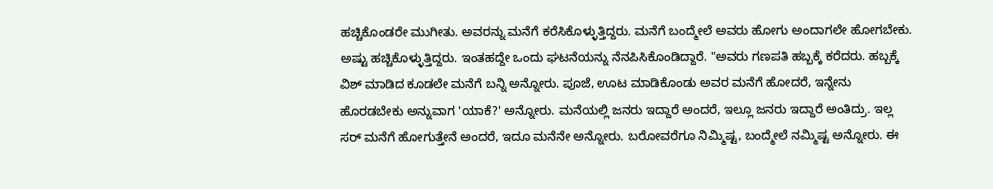ಹಚ್ಚಿಕೊಂಡರೇ ಮುಗೀತು. ಅವರನ್ನು ಮನೆಗೆ ಕರೆಸಿಕೊಳ್ಳುತ್ತಿದ್ದರು. ಮನೆಗೆ ಬಂದ್ಮೇಲೆ ಅವರು ಹೋಗು ಅಂದಾಗಲೇ ಹೋಗಬೇಕು. ಅಷ್ಟು ಹಚ್ಚಿಕೊಳ್ಳುತ್ತಿದ್ದರು. ಇಂತಹದ್ದೇ ಒಂದು ಘಟನೆಯನ್ನು ನೆನಪಿಸಿಕೊಂಡಿದ್ದಾರೆ. "ಅವರು ಗಣಪತಿ ಹಬ್ಬಕ್ಕೆ ಕರೆದರು. ಹಬ್ಬಕ್ಕೆ ವಿಶ್ ಮಾಡಿದ ಕೂಡಲೇ ಮನೆಗೆ ಬನ್ನಿ ಅನ್ನೋರು. ಪೂಜೆ, ಊಟ ಮಾಡಿಕೊಂಡು ಅವರ ಮನೆಗೆ ಹೋದರೆ, ಇನ್ನೇನು ಹೊರಡಬೇಕು ಅನ್ನುವಾಗ 'ಯಾಕೆ?' ಅನ್ನೋರು. ಮನೆಯಲ್ಲಿ ಜನರು ಇದ್ದಾರೆ ಅಂದರೆ, ಇಲ್ಲೂ ಜನರು ಇದ್ದಾರೆ ಅಂತಿದ್ರು. ಇಲ್ಲ ಸರ್ ಮನೆಗೆ ಹೋಗುತ್ತೇನೆ ಅಂದರೆ, ಇದೂ ಮನೆನೇ ಅನ್ನೋರು. ಬರೋವರೆಗೂ ನಿಮ್ಮಿಷ್ಟ, ಬಂದ್ಮೇಲೆ ನಮ್ಮಿಷ್ಟ ಅನ್ನೋರು. ಈ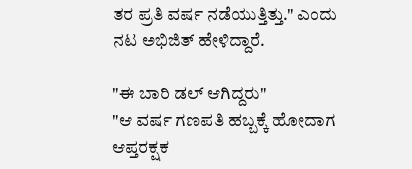ತರ ಪ್ರತಿ ವರ್ಷ ನಡೆಯುತ್ತಿತ್ತು." ಎಂದು ನಟ ಅಭಿಜಿತ್ ಹೇಳಿದ್ದಾರೆ.

"ಈ ಬಾರಿ ಡಲ್ ಆಗಿದ್ದರು"
"ಆ ವರ್ಷ ಗಣಪತಿ ಹಬ್ಬಕ್ಕೆ ಹೋದಾಗ ಆಪ್ತರಕ್ಷಕ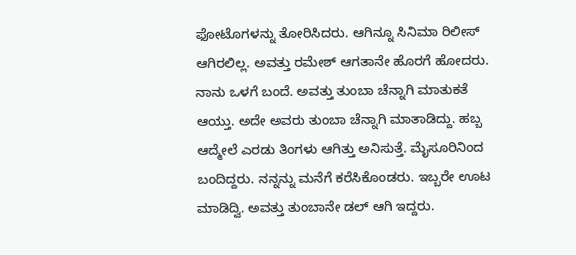ಫೋಟೊಗಳನ್ನು ತೋರಿಸಿದರು. ಆಗಿನ್ನೂ ಸಿನಿಮಾ ರಿಲೀಸ್ ಆಗಿರಲಿಲ್ಲ. ಅವತ್ತು ರಮೇಶ್ ಆಗತಾನೇ ಹೊರಗೆ ಹೋದರು. ನಾನು ಒಳಗೆ ಬಂದೆ. ಅವತ್ತು ತುಂಬಾ ಚೆನ್ನಾಗಿ ಮಾತುಕತೆ ಆಯ್ತು. ಅದೇ ಅವರು ತುಂಬಾ ಚೆನ್ನಾಗಿ ಮಾತಾಡಿದ್ದು. ಹಬ್ಬ ಆದ್ಮೇಲೆ ಎರಡು ತಿಂಗಳು ಆಗಿತ್ತು ಅನಿಸುತ್ತೆ. ಮೈಸೂರಿನಿಂದ ಬಂದಿದ್ದರು. ನನ್ನನ್ನು ಮನೆಗೆ ಕರೆಸಿಕೊಂಡರು. ಇಬ್ಬರೇ ಊಟ ಮಾಡಿದ್ವಿ. ಅವತ್ತು ತುಂಬಾನೇ ಡಲ್ ಆಗಿ ಇದ್ದರು.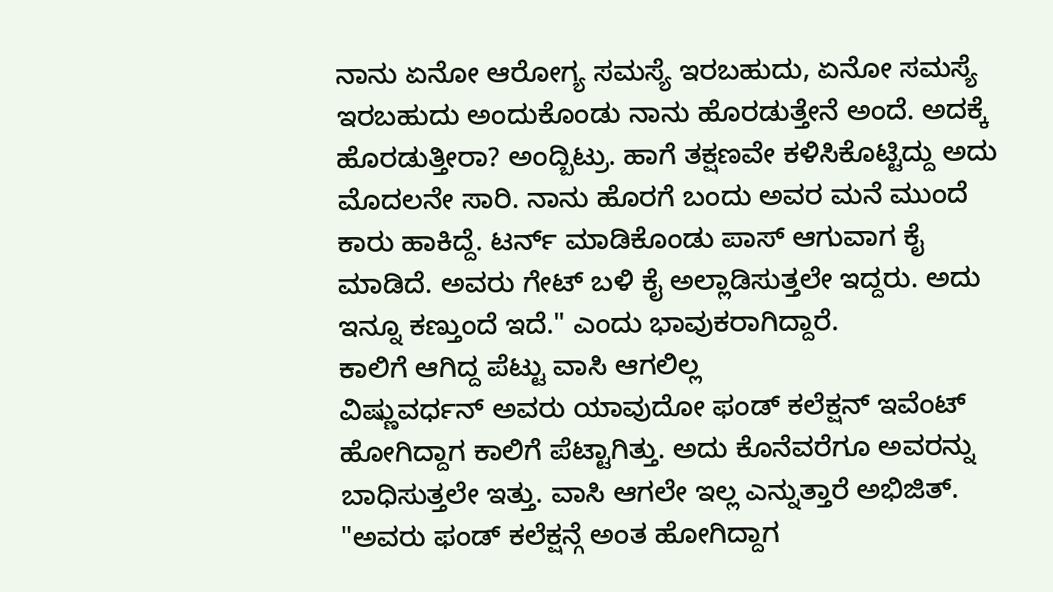ನಾನು ಏನೋ ಆರೋಗ್ಯ ಸಮಸ್ಯೆ ಇರಬಹುದು, ಏನೋ ಸಮಸ್ಯೆ ಇರಬಹುದು ಅಂದುಕೊಂಡು ನಾನು ಹೊರಡುತ್ತೇನೆ ಅಂದೆ. ಅದಕ್ಕೆ ಹೊರಡುತ್ತೀರಾ? ಅಂದ್ಬಿಟ್ರು. ಹಾಗೆ ತಕ್ಷಣವೇ ಕಳಿಸಿಕೊಟ್ಟಿದ್ದು ಅದು ಮೊದಲನೇ ಸಾರಿ. ನಾನು ಹೊರಗೆ ಬಂದು ಅವರ ಮನೆ ಮುಂದೆ ಕಾರು ಹಾಕಿದ್ದೆ. ಟರ್ನ್ ಮಾಡಿಕೊಂಡು ಪಾಸ್ ಆಗುವಾಗ ಕೈ ಮಾಡಿದೆ. ಅವರು ಗೇಟ್ ಬಳಿ ಕೈ ಅಲ್ಲಾಡಿಸುತ್ತಲೇ ಇದ್ದರು. ಅದು ಇನ್ನೂ ಕಣ್ತುಂದೆ ಇದೆ." ಎಂದು ಭಾವುಕರಾಗಿದ್ದಾರೆ.
ಕಾಲಿಗೆ ಆಗಿದ್ದ ಪೆಟ್ಟು ವಾಸಿ ಆಗಲಿಲ್ಲ
ವಿಷ್ಣುವರ್ಧನ್ ಅವರು ಯಾವುದೋ ಫಂಡ್ ಕಲೆಕ್ಷನ್ ಇವೆಂಟ್ ಹೋಗಿದ್ದಾಗ ಕಾಲಿಗೆ ಪೆಟ್ಟಾಗಿತ್ತು. ಅದು ಕೊನೆವರೆಗೂ ಅವರನ್ನು ಬಾಧಿಸುತ್ತಲೇ ಇತ್ತು. ವಾಸಿ ಆಗಲೇ ಇಲ್ಲ ಎನ್ನುತ್ತಾರೆ ಅಭಿಜಿತ್. "ಅವರು ಫಂಡ್ ಕಲೆಕ್ಷನ್ಗೆ ಅಂತ ಹೋಗಿದ್ದಾಗ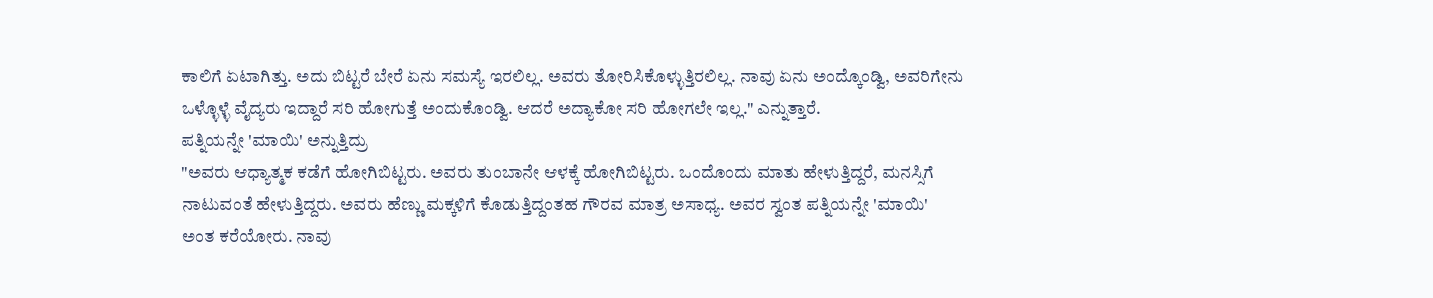ಕಾಲಿಗೆ ಏಟಾಗಿತ್ತು. ಅದು ಬಿಟ್ಟರೆ ಬೇರೆ ಏನು ಸಮಸ್ಯೆ ಇರಲಿಲ್ಲ. ಅವರು ತೋರಿಸಿಕೊಳ್ಳುತ್ತಿರಲಿಲ್ಲ. ನಾವು ಏನು ಅಂದ್ಕೊಂಡ್ವಿ, ಅವರಿಗೇನು ಒಳ್ಳೊಳ್ಳೆ ವೈದ್ಯರು ಇದ್ದಾರೆ ಸರಿ ಹೋಗುತ್ತೆ ಅಂದುಕೊಂಡ್ವಿ. ಆದರೆ ಅದ್ಯಾಕೋ ಸರಿ ಹೋಗಲೇ ಇಲ್ಲ." ಎನ್ನುತ್ತಾರೆ.
ಪತ್ನಿಯನ್ನೇ 'ಮಾಯಿ' ಅನ್ನುತ್ತಿದ್ರು
"ಅವರು ಆಧ್ಯಾತ್ಮಕ ಕಡೆಗೆ ಹೋಗಿಬಿಟ್ಟರು. ಅವರು ತುಂಬಾನೇ ಆಳಕ್ಕೆ ಹೋಗಿಬಿಟ್ಟರು. ಒಂದೊಂದು ಮಾತು ಹೇಳುತ್ತಿದ್ದರೆ, ಮನಸ್ಸಿಗೆ ನಾಟುವಂತೆ ಹೇಳುತ್ತಿದ್ದರು. ಅವರು ಹೆಣ್ಣು ಮಕ್ಕಳಿಗೆ ಕೊಡುತ್ತಿದ್ದಂತಹ ಗೌರವ ಮಾತ್ರ ಅಸಾಧ್ಯ. ಅವರ ಸ್ವಂತ ಪತ್ನಿಯನ್ನೇ 'ಮಾಯಿ' ಅಂತ ಕರೆಯೋರು. ನಾವು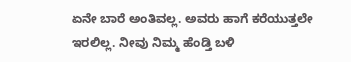ಏನೇ ಬಾರೆ ಅಂತಿವಲ್ಲ. ಅವರು ಹಾಗೆ ಕರೆಯುತ್ತಲೇ ಇರಲಿಲ್ಲ. ನೀವು ನಿಮ್ಮ ಹೆಂಡ್ತಿ ಬಳಿ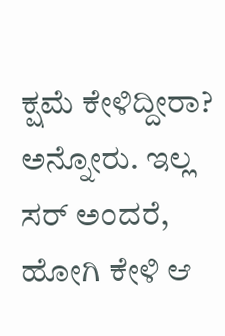ಕ್ಷಮೆ ಕೇಳಿದ್ದೀರಾ? ಅನ್ನೋರು. ಇಲ್ಲ ಸರ್ ಅಂದರೆ, ಹೋಗಿ ಕೇಳಿ ಆ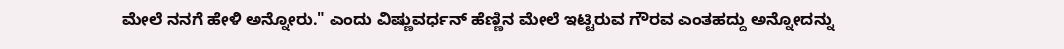ಮೇಲೆ ನನಗೆ ಹೇಳಿ ಅನ್ನೋರು." ಎಂದು ವಿಷ್ಣುವರ್ಧನ್ ಹೆಣ್ಣಿನ ಮೇಲೆ ಇಟ್ಟಿರುವ ಗೌರವ ಎಂತಹದ್ದು ಅನ್ನೋದನ್ನು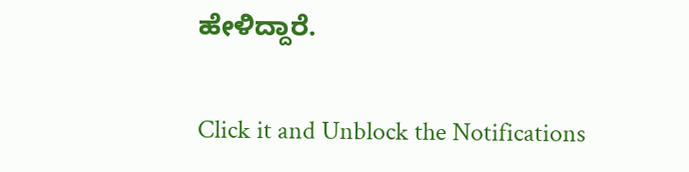ಹೇಳಿದ್ದಾರೆ.


Click it and Unblock the Notifications